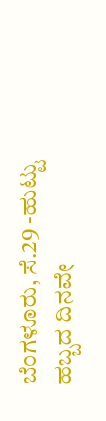ಬೆಂಗಳೂರು, ಸೆ.29 -ಹುಟ್ಟು ಹಬ್ಬದ ದಿನವೇ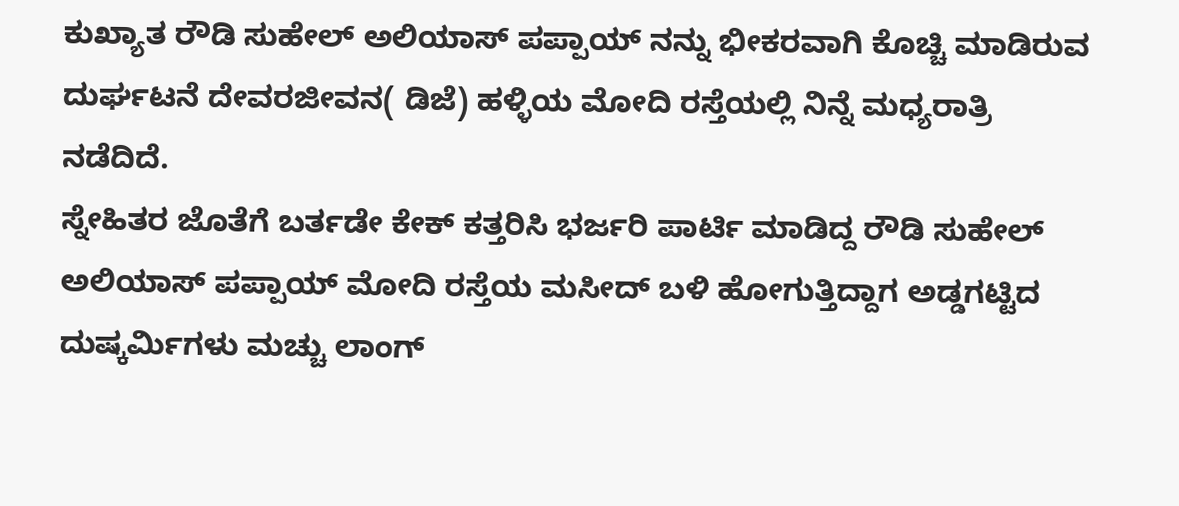ಕುಖ್ಯಾತ ರೌಡಿ ಸುಹೇಲ್ ಅಲಿಯಾಸ್ ಪಪ್ಪಾಯ್ ನನ್ನು ಭೀಕರವಾಗಿ ಕೊಚ್ಚಿ ಮಾಡಿರುವ ದುರ್ಘಟನೆ ದೇವರಜೀವನ( ಡಿಜೆ) ಹಳ್ಳಿಯ ಮೋದಿ ರಸ್ತೆಯಲ್ಲಿ ನಿನ್ನೆ ಮಧ್ಯರಾತ್ರಿ ನಡೆದಿದೆ.
ಸ್ನೇಹಿತರ ಜೊತೆಗೆ ಬರ್ತಡೇ ಕೇಕ್ ಕತ್ತರಿಸಿ ಭರ್ಜರಿ ಪಾರ್ಟಿ ಮಾಡಿದ್ದ ರೌಡಿ ಸುಹೇಲ್ ಅಲಿಯಾಸ್ ಪಪ್ಪಾಯ್ ಮೋದಿ ರಸ್ತೆಯ ಮಸೀದ್ ಬಳಿ ಹೋಗುತ್ತಿದ್ದಾಗ ಅಡ್ಡಗಟ್ಟಿದ ದುಷ್ಕರ್ಮಿಗಳು ಮಚ್ಚು ಲಾಂಗ್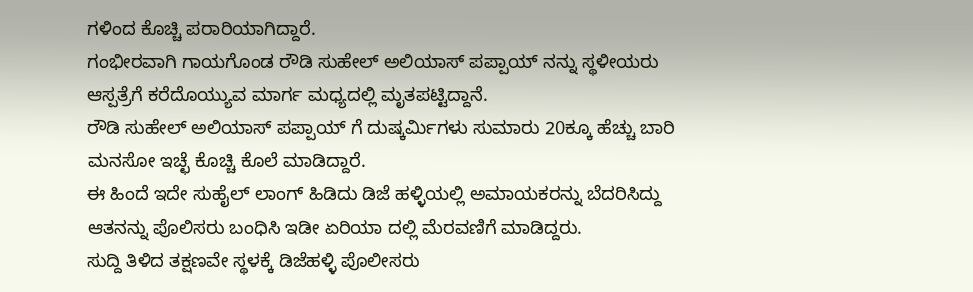ಗಳಿಂದ ಕೊಚ್ಚಿ ಪರಾರಿಯಾಗಿದ್ದಾರೆ.
ಗಂಭೀರವಾಗಿ ಗಾಯಗೊಂಡ ರೌಡಿ ಸುಹೇಲ್ ಅಲಿಯಾಸ್ ಪಪ್ಪಾಯ್ ನನ್ನು ಸ್ಥಳೀಯರು ಆಸ್ಪತ್ರೆಗೆ ಕರೆದೊಯ್ಯುವ ಮಾರ್ಗ ಮಧ್ಯದಲ್ಲಿ ಮೃತಪಟ್ಟಿದ್ದಾನೆ.
ರೌಡಿ ಸುಹೇಲ್ ಅಲಿಯಾಸ್ ಪಪ್ಪಾಯ್ ಗೆ ದುಷ್ಕರ್ಮಿಗಳು ಸುಮಾರು 20ಕ್ಕೂ ಹೆಚ್ಚು ಬಾರಿ ಮನಸೋ ಇಚ್ಛೆ ಕೊಚ್ಚಿ ಕೊಲೆ ಮಾಡಿದ್ದಾರೆ.
ಈ ಹಿಂದೆ ಇದೇ ಸುಹೈಲ್ ಲಾಂಗ್ ಹಿಡಿದು ಡಿಜೆ ಹಳ್ಳಿಯಲ್ಲಿ ಅಮಾಯಕರನ್ನು ಬೆದರಿಸಿದ್ದು ಆತನನ್ನು ಪೊಲಿಸರು ಬಂಧಿಸಿ ಇಡೀ ಏರಿಯಾ ದಲ್ಲಿ ಮೆರವಣಿಗೆ ಮಾಡಿದ್ದರು.
ಸುದ್ದಿ ತಿಳಿದ ತಕ್ಷಣವೇ ಸ್ಥಳಕ್ಕೆ ಡಿಜೆಹಳ್ಳಿ ಪೊಲೀಸರು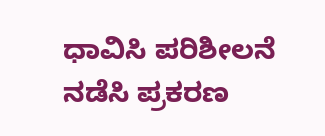ಧಾವಿಸಿ ಪರಿಶೀಲನೆ ನಡೆಸಿ ಪ್ರಕರಣ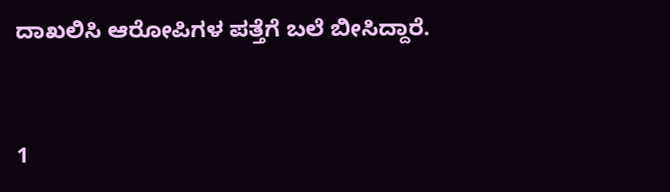ದಾಖಲಿಸಿ ಆರೋಪಿಗಳ ಪತ್ತೆಗೆ ಬಲೆ ಬೀಸಿದ್ದಾರೆ.


1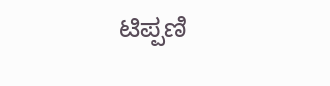ಟಿಪ್ಪಣಿ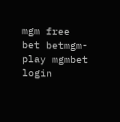mgm free bet betmgm-play mgmbet login